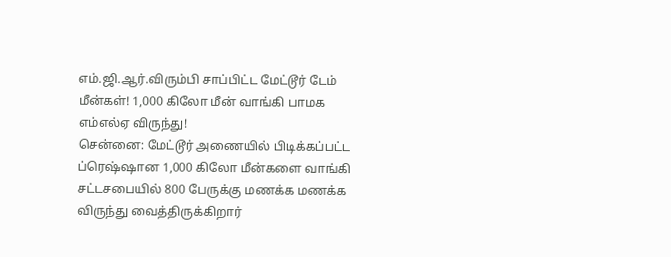எம்.ஜி.ஆர்.விரும்பி சாப்பிட்ட மேட்டூர் டேம் மீன்கள்! 1,000 கிலோ மீன் வாங்கி பாமக எம்எல்ஏ விருந்து!
சென்னை: மேட்டூர் அணையில் பிடிக்கப்பட்ட ப்ரெஷ்ஷான 1,000 கிலோ மீன்களை வாங்கி சட்டசபையில் 800 பேருக்கு மணக்க மணக்க விருந்து வைத்திருக்கிறார்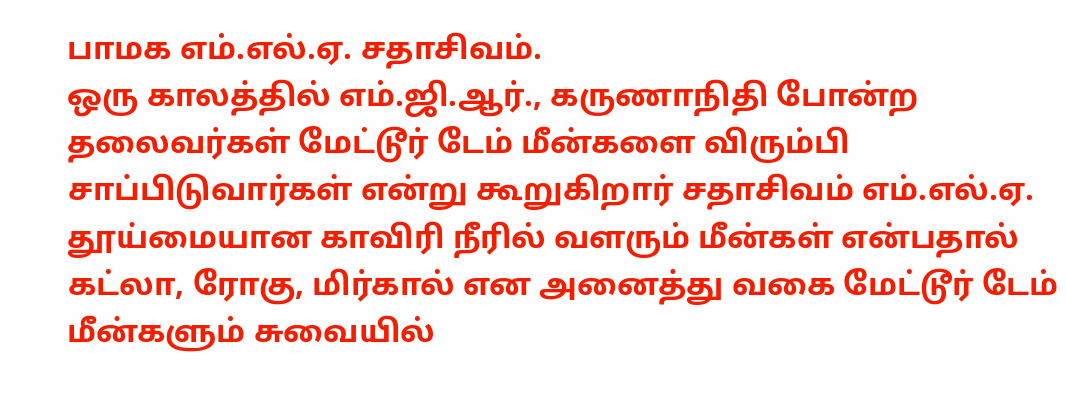பாமக எம்.எல்.ஏ. சதாசிவம்.
ஒரு காலத்தில் எம்.ஜி.ஆர்., கருணாநிதி போன்ற தலைவர்கள் மேட்டூர் டேம் மீன்களை விரும்பி சாப்பிடுவார்கள் என்று கூறுகிறார் சதாசிவம் எம்.எல்.ஏ.
தூய்மையான காவிரி நீரில் வளரும் மீன்கள் என்பதால் கட்லா, ரோகு, மிர்கால் என அனைத்து வகை மேட்டூர் டேம் மீன்களும் சுவையில்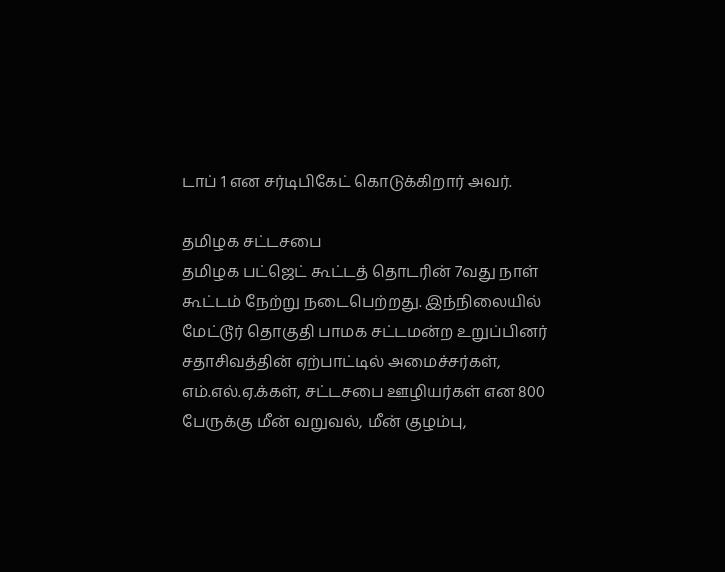டாப் 1 என சர்டிபிகேட் கொடுக்கிறார் அவர்.

தமிழக சட்டசபை
தமிழக பட்ஜெட் கூட்டத் தொடரின் 7வது நாள் கூட்டம் நேற்று நடைபெற்றது. இந்நிலையில் மேட்டூர் தொகுதி பாமக சட்டமன்ற உறுப்பினர் சதாசிவத்தின் ஏற்பாட்டில் அமைச்சர்கள், எம்.எல்.ஏ.க்கள், சட்டசபை ஊழியர்கள் என 800 பேருக்கு மீன் வறுவல், மீன் குழம்பு,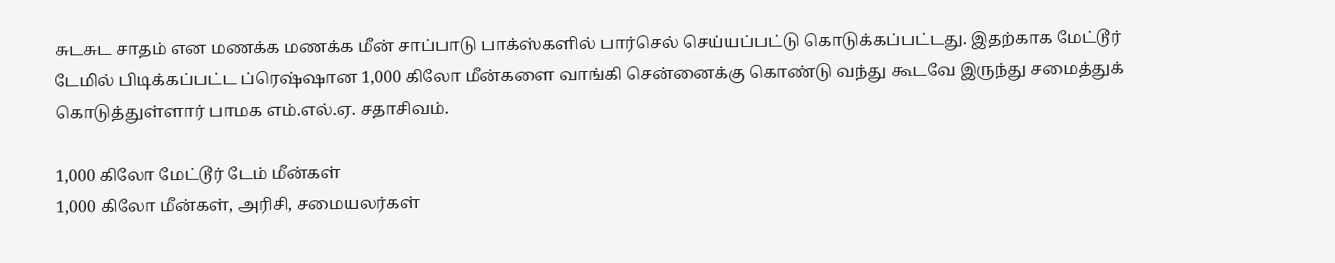சுடசுட சாதம் என மணக்க மணக்க மீன் சாப்பாடு பாக்ஸ்களில் பார்செல் செய்யப்பட்டு கொடுக்கப்பட்டது. இதற்காக மேட்டூர் டேமில் பிடிக்கப்பட்ட ப்ரெஷ்ஷான 1,000 கிலோ மீன்களை வாங்கி சென்னைக்கு கொண்டு வந்து கூடவே இருந்து சமைத்துக் கொடுத்துள்ளார் பாமக எம்.எல்.ஏ. சதாசிவம்.

1,000 கிலோ மேட்டூர் டேம் மீன்கள்
1,000 கிலோ மீன்கள், அரிசி, சமையலர்கள்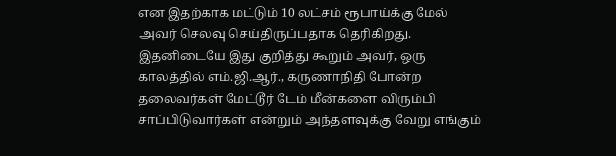என இதற்காக மட்டும் 10 லட்சம் ரூபாய்க்கு மேல் அவர் செலவு செய்திருப்பதாக தெரிகிறது. இதனிடையே இது குறித்து கூறும் அவர், ஒரு காலத்தில் எம்.ஜி.ஆர்., கருணாநிதி போன்ற தலைவர்கள் மேட்டூர் டேம் மீன்களை விரும்பி சாப்பிடுவார்கள் என்றும் அந்தளவுக்கு வேறு எங்கும்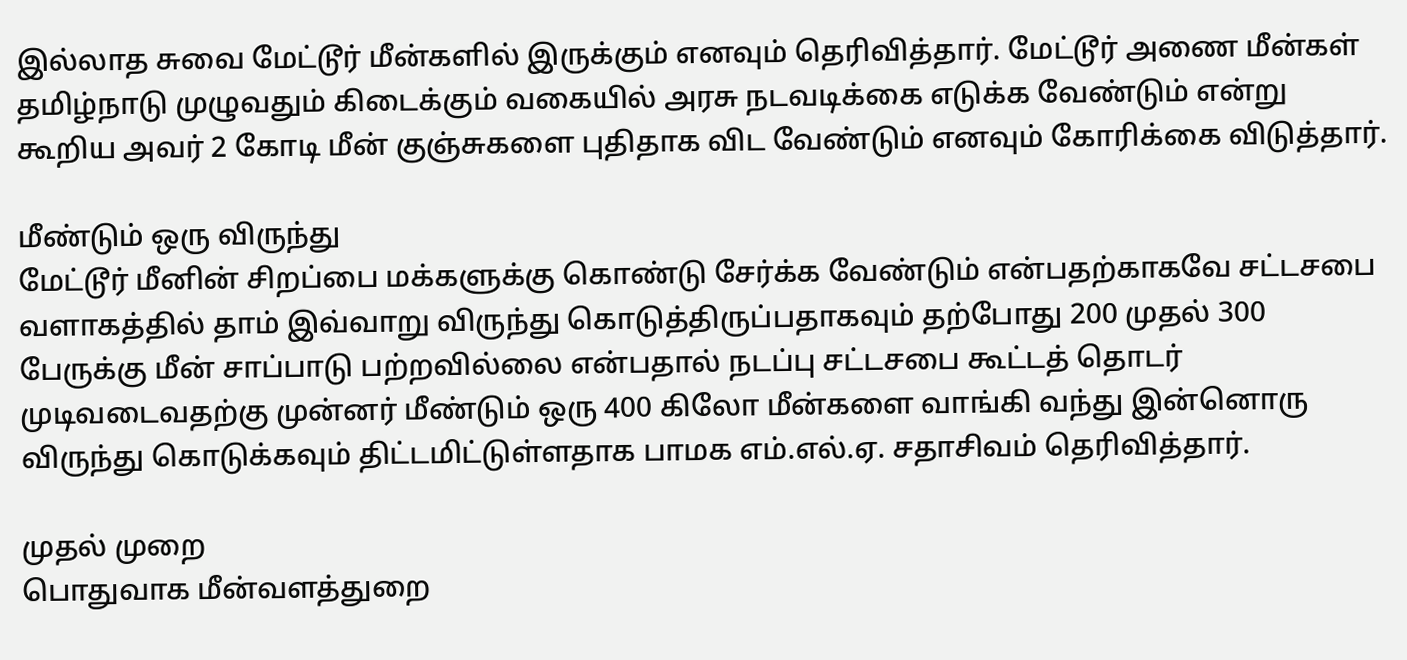இல்லாத சுவை மேட்டூர் மீன்களில் இருக்கும் எனவும் தெரிவித்தார். மேட்டூர் அணை மீன்கள் தமிழ்நாடு முழுவதும் கிடைக்கும் வகையில் அரசு நடவடிக்கை எடுக்க வேண்டும் என்று கூறிய அவர் 2 கோடி மீன் குஞ்சுகளை புதிதாக விட வேண்டும் எனவும் கோரிக்கை விடுத்தார்.

மீண்டும் ஒரு விருந்து
மேட்டூர் மீனின் சிறப்பை மக்களுக்கு கொண்டு சேர்க்க வேண்டும் என்பதற்காகவே சட்டசபை வளாகத்தில் தாம் இவ்வாறு விருந்து கொடுத்திருப்பதாகவும் தற்போது 200 முதல் 300 பேருக்கு மீன் சாப்பாடு பற்றவில்லை என்பதால் நடப்பு சட்டசபை கூட்டத் தொடர் முடிவடைவதற்கு முன்னர் மீண்டும் ஒரு 400 கிலோ மீன்களை வாங்கி வந்து இன்னொரு விருந்து கொடுக்கவும் திட்டமிட்டுள்ளதாக பாமக எம்.எல்.ஏ. சதாசிவம் தெரிவித்தார்.

முதல் முறை
பொதுவாக மீன்வளத்துறை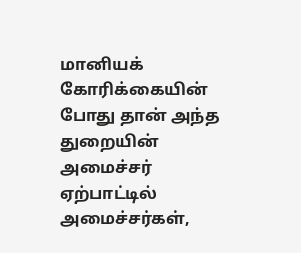மானியக் கோரிக்கையின் போது தான் அந்த துறையின் அமைச்சர் ஏற்பாட்டில் அமைச்சர்கள்,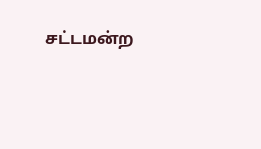சட்டமன்ற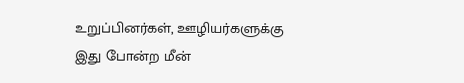உறுப்பினர்கள், ஊழியர்களுக்கு இது போன்ற மீன்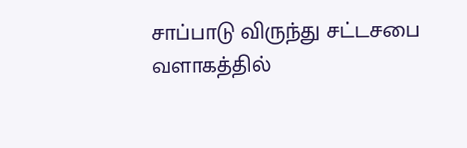சாப்பாடு விருந்து சட்டசபை வளாகத்தில்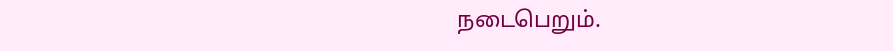நடைபெறும்.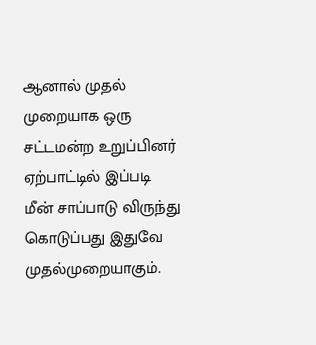ஆனால் முதல் முறையாக ஒரு சட்டமன்ற உறுப்பினர் ஏற்பாட்டில் இப்படி மீன் சாப்பாடு விருந்து கொடுப்பது இதுவே முதல்முறையாகும்.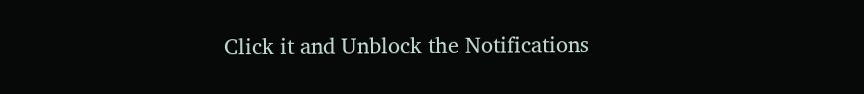Click it and Unblock the Notifications